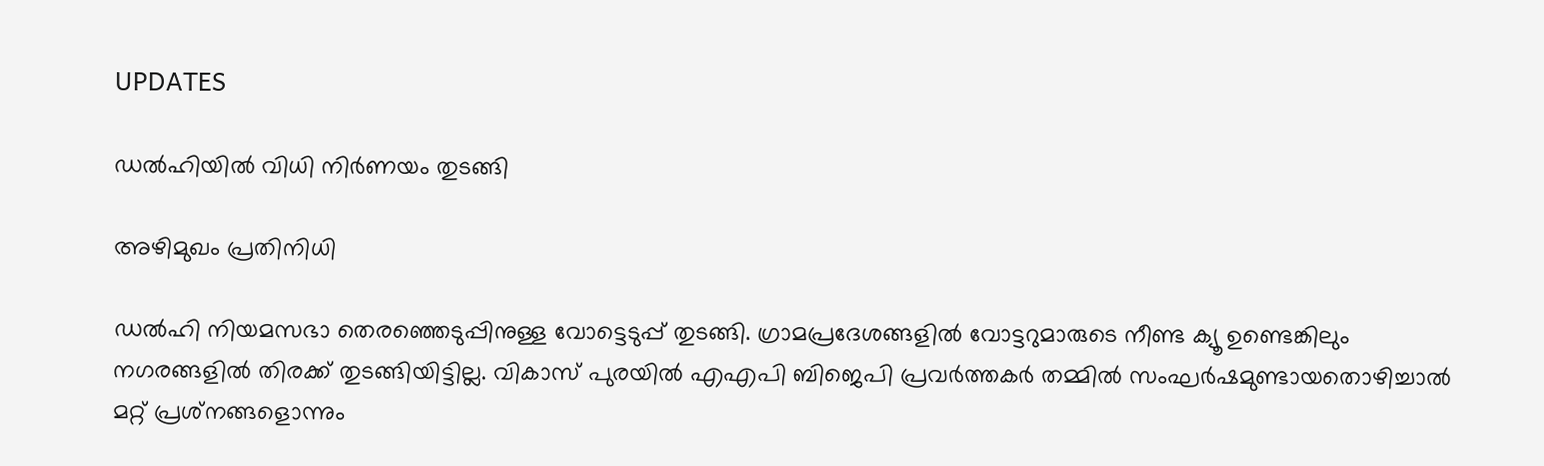UPDATES

ഡല്‍ഹിയില്‍ വിധി നിര്‍ണയം തുടങ്ങി

അഴിമുഖം പ്രതിനിധി

ഡല്‍ഹി നിയമസഭാ തെരഞ്ഞെടുപ്പിനുള്ള വോട്ടെടുപ്പ് തുടങ്ങി. ഗ്രാമപ്രദേശങ്ങളില്‍ വോട്ടറുമാരുടെ നീണ്ട ക്യൂ ഉണ്ടെങ്കിലും നഗരങ്ങളില്‍ തിരക്ക് തുടങ്ങിയിട്ടില്ല. വികാസ് പുരയില്‍ എഎപി ബിജെപി പ്രവര്‍ത്തകര്‍ തമ്മില്‍ സംഘര്‍ഷമുണ്ടായതൊഴിച്ചാല്‍ മറ്റ് പ്രശ്‌നങ്ങളൊന്നും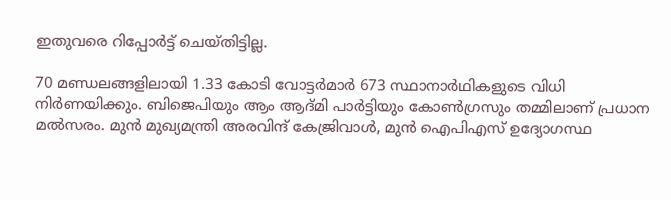ഇതുവരെ റിപ്പോര്‍ട്ട് ചെയ്തിട്ടില്ല.

70 മണ്ഡലങ്ങളിലായി 1.33 കോടി വോട്ടര്‍മാര്‍ 673 സ്ഥാനാര്‍ഥികളുടെ വിധി നിര്‍ണയിക്കും. ബിജെപിയും ആം ആദ്മി പാര്‍ട്ടിയും കോണ്‍ഗ്രസും തമ്മിലാണ് പ്രധാന മല്‍സരം. മുന്‍ മുഖ്യമന്ത്രി അരവിന്ദ് കേജ്രിവാള്‍, മുന്‍ ഐപിഎസ് ഉദ്യോഗസ്ഥ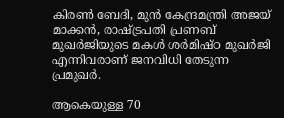കിരണ്‍ ബേദി, മുന്‍ കേന്ദ്രമന്ത്രി അജയ് മാക്കന്‍, രാഷ്ട്രപതി പ്രണബ് മുഖര്‍ജിയുടെ മകള്‍ ശര്‍മിഷ്ഠ മുഖര്‍ജി എന്നിവരാണ് ജനവിധി തേടുന്ന പ്രമുഖര്‍.

ആകെയുള്ള 70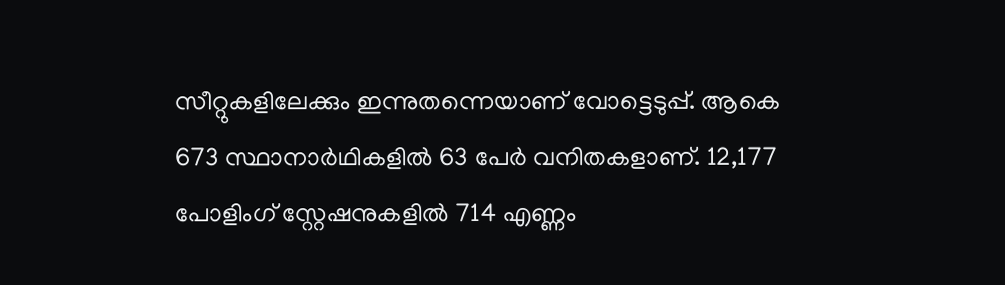സീറ്റുകളിലേക്കും ഇന്നുതന്നെയാണ് വോട്ടെടുപ്പ്. ആകെ 673 സ്ഥാനാര്‍ഥികളില്‍ 63 പേര്‍ വനിതകളാണ്. 12,177 പോളിംഗ് സ്റ്റേഷനുകളില്‍ 714 എണ്ണം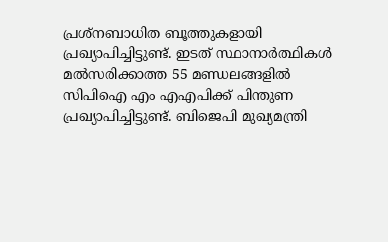പ്രശ്‌നബാധിത ബൂത്തുകളായി പ്രഖ്യാപിച്ചിട്ടുണ്ട്. ഇടത് സ്ഥാനാര്‍ത്ഥികള്‍ മല്‍സരിക്കാത്ത 55 മണ്ഡലങ്ങളില്‍ സിപിഐ എം എഎപിക്ക് പിന്തുണ പ്രഖ്യാപിച്ചിട്ടുണ്ട്. ബിജെപി മുഖ്യമന്ത്രി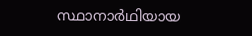സ്ഥാനാര്‍ഥിയായ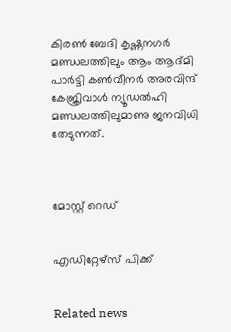കിരണ്‍ ബേദി കൃഷ്ണനഗര്‍ മണ്ഡലത്തിലും ആം ആദ്മി പാര്‍ട്ടി കണ്‍വീനര്‍ അരവിന്ദ് കേജ്രിവാള്‍ ന്യൂഡല്‍ഹി മണ്ഡലത്തിലുമാണു ജനവിധി തേടുന്നത്.



മോസ്റ്റ് റെഡ്


എഡിറ്റേഴ്സ് പിക്ക്


Related news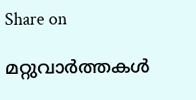Share on

മറ്റുവാര്‍ത്തകള്‍